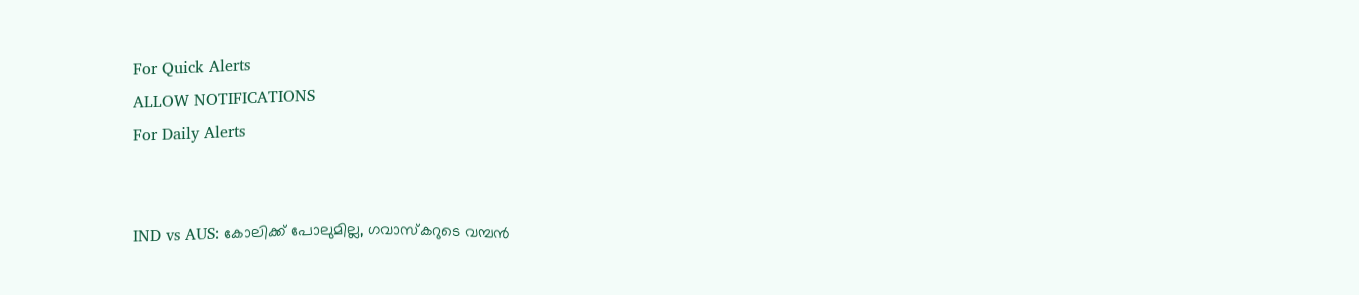For Quick Alerts
ALLOW NOTIFICATIONS
For Daily Alerts


IND vs AUS: കോലിക്ക് പോലുമില്ല, ഗവാസ്‌കറുടെ വമ്പന്‍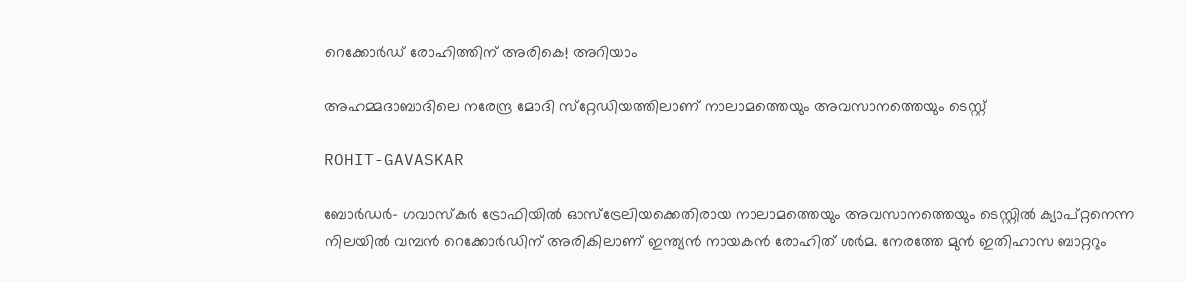റെക്കോര്‍ഡ് രോഹിത്തിന് അരികെ! അറിയാം

അഹമ്മദാബാദിലെ നരേന്ദ്ര മോദി സ്‌റ്റേഡിയത്തിലാണ് നാലാമത്തെയും അവസാനത്തെയും ടെസ്റ്റ്

ROHIT-GAVASKAR

ബോര്‍ഡര്‍- ഗവാസ്‌കര്‍ ട്രോഫിയില്‍ ഓസ്‌ട്രേലിയക്കെതിരായ നാലാമത്തെയും അവസാനത്തെയും ടെസ്റ്റില്‍ ക്യാപ്റ്റനെന്ന നിലയില്‍ വമ്പന്‍ റെക്കോര്‍ഡിന് അരികിലാണ് ഇന്ത്യന്‍ നായകന്‍ രോഹിത് ശര്‍മ. നേരത്തേ മുന്‍ ഇതിഹാസ ബാറ്ററും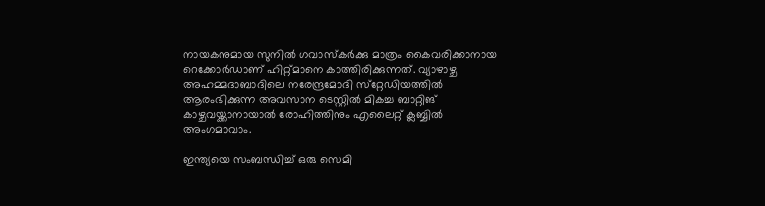നായകനുമായ സുനില്‍ ഗവാസ്‌കര്‍ക്കു മാത്രം കൈവരിക്കാനായ റെക്കോര്‍ഡാണ് ഹിറ്റ്മാനെ കാത്തിരിക്കുന്നത്. വ്യാഴാഴ്ച അഹമ്മദാബാദിലെ നരേന്ദ്രമോദി സ്‌റ്റേഡിയത്തില്‍ ആരംഭിക്കുന്ന അവസാന ടെസ്റ്റില്‍ മികച്ച ബാറ്റിങ് കാഴ്ചവയ്ക്കാനായാല്‍ രോഹിത്തിനും എലൈറ്റ് ക്ലബ്ബില്‍ അംഗമാവാം.

ഇന്ത്യയെ സംബന്ധിച്ച് ഒരു സെമി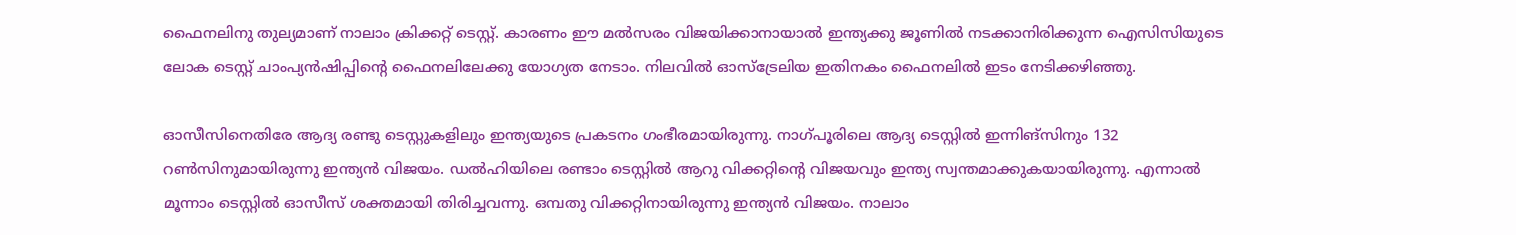ഫൈനലിനു തുല്യമാണ് നാലാം ക്രിക്കറ്റ് ടെസ്റ്റ്. കാരണം ഈ മല്‍സരം വിജയിക്കാനായാല്‍ ഇന്ത്യക്കു ജൂണില്‍ നടക്കാനിരിക്കുന്ന ഐസിസിയുടെ ലോക ടെസ്റ്റ് ചാംപ്യന്‍ഷിപ്പിന്റെ ഫൈനലിലേക്കു യോഗ്യത നേടാം. നിലവില്‍ ഓസ്‌ട്രേലിയ ഇതിനകം ഫൈനലില്‍ ഇടം നേടിക്കഴിഞ്ഞു.

ഓസീസിനെതിരേ ആദ്യ രണ്ടു ടെസ്റ്റുകളിലും ഇന്ത്യയുടെ പ്രകടനം ഗംഭീരമായിരുന്നു. നാഗ്പൂരിലെ ആദ്യ ടെസ്റ്റില്‍ ഇന്നിങ്‌സിനും 132 റണ്‍സിനുമായിരുന്നു ഇന്ത്യന്‍ വിജയം. ഡല്‍ഹിയിലെ രണ്ടാം ടെസ്റ്റില്‍ ആറു വിക്കറ്റിന്റെ വിജയവും ഇന്ത്യ സ്വന്തമാക്കുകയായിരുന്നു. എന്നാല്‍ മൂന്നാം ടെസ്റ്റില്‍ ഓസീസ് ശക്തമായി തിരിച്ചവന്നു. ഒമ്പതു വിക്കറ്റിനായിരുന്നു ഇന്ത്യന്‍ വിജയം. നാലാം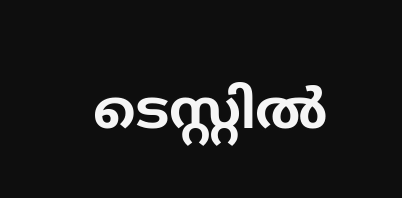ടെസ്റ്റില്‍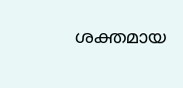ശക്തമായ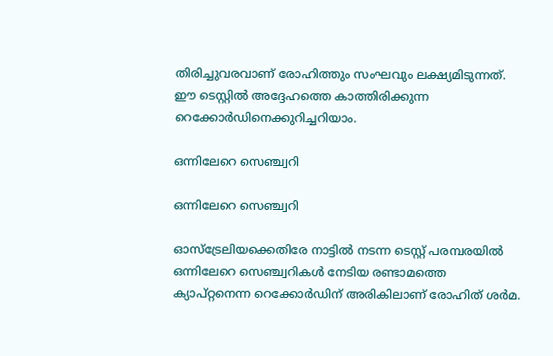തിരിച്ചുവരവാണ് രോഹിത്തും സംഘവും ലക്ഷ്യമിടുന്നത്. ഈ ടെസ്റ്റില്‍ അദ്ദേഹത്തെ കാത്തിരിക്കുന്ന റെക്കോര്‍ഡിനെക്കുറിച്ചറിയാം.

ഒന്നിലേറെ സെഞ്ച്വറി

ഒന്നിലേറെ സെഞ്ച്വറി

ഓസ്‌ട്രേലിയക്കെതിരേ നാട്ടില്‍ നടന്ന ടെസ്റ്റ് പരമ്പരയില്‍ ഒന്നിലേറെ സെഞ്ച്വറികള്‍ നേടിയ രണ്ടാമത്തെ ക്യാപ്റ്റനെന്ന റെക്കോര്‍ഡിന് അരികിലാണ് രോഹിത് ശര്‍മ.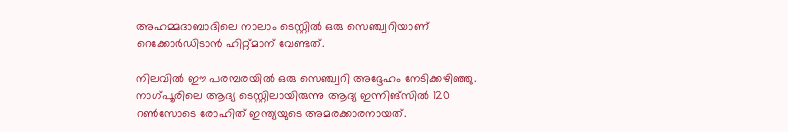അഹമ്മദാബാദിലെ നാലാം ടെസ്റ്റില്‍ ഒരു സെഞ്ച്വറിയാണ് റെക്കോര്‍ഡിടാന്‍ ഹിറ്റ്മാന് വേണ്ടത്.

നിലവില്‍ ഈ പരമ്പരയില്‍ ഒരു സെഞ്ച്വറി അദ്ദേഹം നേടിക്കഴിഞ്ഞു. നാഗ്പൂരിലെ ആദ്യ ടെസ്റ്റിലായിരുന്നു ആദ്യ ഇന്നിങ്‌സില്‍ 120 റണ്‍സോടെ രോഹിത് ഇന്ത്യയുടെ അമരക്കാരനായത്.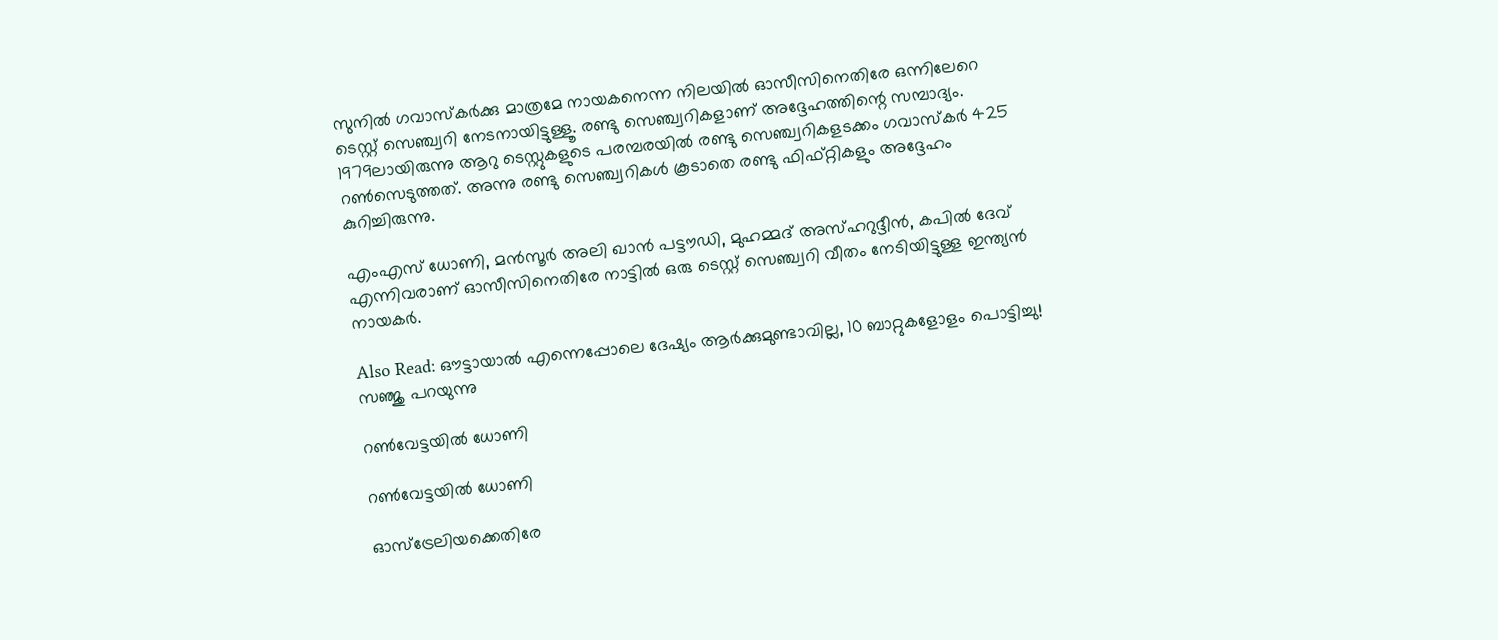സുനില്‍ ഗവാസ്‌കര്‍ക്കു മാത്രമേ നായകനെന്ന നിലയില്‍ ഓസീസിനെതിരേ ഒന്നിലേറെ ടെസ്റ്റ് സെഞ്ച്വറി നേടനായിട്ടുള്ളൂ. രണ്ടു സെഞ്ച്വറികളാണ് അദ്ദേഹത്തിന്റെ സമ്പാദ്യം. 1979ലായിരുന്നു ആറു ടെസ്റ്റുകളുടെ പരമ്പരയില്‍ രണ്ടു സെഞ്ച്വറികളടക്കം ഗവാസ്‌കര്‍ 425 റണ്‍സെടുത്തത്. അന്നു രണ്ടു സെഞ്ച്വറികള്‍ കൂടാതെ രണ്ടു ഫിഫ്റ്റികളും അദ്ദേഹം കുറിച്ചിരുന്നു.

എംഎസ് ധോണി, മന്‍സൂര്‍ അലി ഖാന്‍ പട്ടൗഡി, മുഹമ്മദ് അസ്ഹറുദ്ദീന്‍, കപില്‍ ദേവ് എന്നിവരാണ് ഓസീസിനെതിരേ നാട്ടില്‍ ഒരു ടെസ്റ്റ് സെഞ്ച്വറി വീതം നേടിയിട്ടുള്ള ഇന്ത്യന്‍ നായകര്‍.

Also Read: ഔട്ടായാല്‍ എന്നെപ്പോലെ ദേഷ്യം ആര്‍ക്കുമുണ്ടാവില്ല, 10 ബാറ്റുകളോളം പൊട്ടിച്ചു! സഞ്ജു പറയുന്നു

റണ്‍വേട്ടയില്‍ ധോണി

റണ്‍വേട്ടയില്‍ ധോണി

ഓസ്‌ട്രേലിയക്കെതിരേ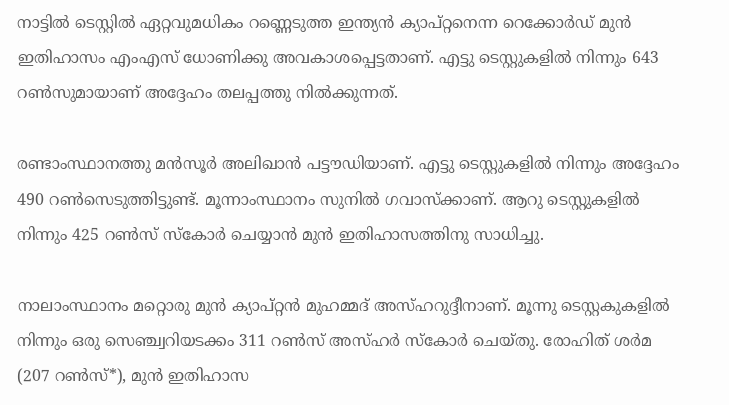നാട്ടില്‍ ടെസ്റ്റില്‍ ഏറ്റവുമധികം റണ്ണെടുത്ത ഇന്ത്യന്‍ ക്യാപ്റ്റനെന്ന റെക്കോര്‍ഡ് മുന്‍ ഇതിഹാസം എംഎസ് ധോണിക്കു അവകാശപ്പെട്ടതാണ്. എട്ടു ടെസ്റ്റുകളില്‍ നിന്നും 643 റണ്‍സുമായാണ് അദ്ദേഹം തലപ്പത്തു നില്‍ക്കുന്നത്.

രണ്ടാംസ്ഥാനത്തു മന്‍സൂര്‍ അലിഖാന്‍ പട്ടൗഡിയാണ്. എട്ടു ടെസ്റ്റുകളില്‍ നിന്നും അദ്ദേഹം 490 റണ്‍സെടുത്തിട്ടുണ്ട്. മൂന്നാംസ്ഥാനം സുനില്‍ ഗവാസ്‌ക്കാണ്. ആറു ടെസ്റ്റുകളില്‍ നിന്നും 425 റണ്‍സ് സ്‌കോര്‍ ചെയ്യാന്‍ മുന്‍ ഇതിഹാസത്തിനു സാധിച്ചു.

നാലാംസ്ഥാനം മറ്റൊരു മുന്‍ ക്യാപ്റ്റന്‍ മുഹമ്മദ് അസ്ഹറുദ്ദീനാണ്. മൂന്നു ടെസ്റ്റകുകളില്‍ നിന്നും ഒരു സെഞ്ച്വറിയടക്കം 311 റണ്‍സ് അസ്ഹര്‍ സ്‌കോര്‍ ചെയ്തു. രോഹിത് ശര്‍മ (207 റണ്‍സ്*), മുന്‍ ഇതിഹാസ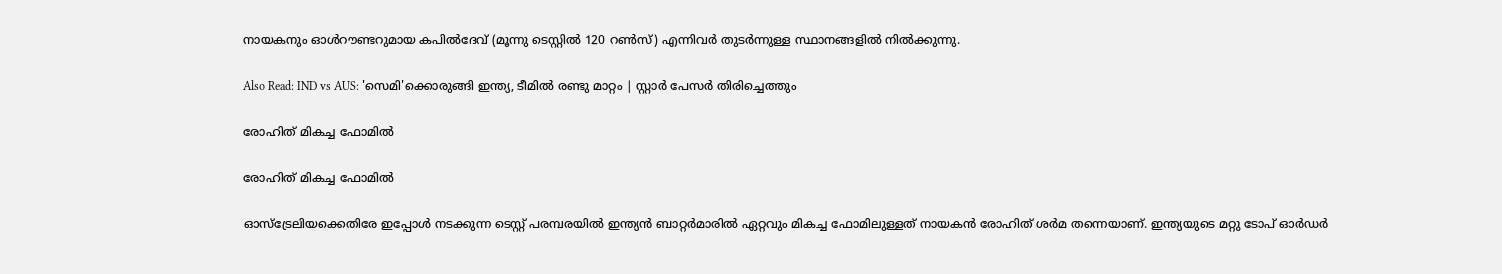നായകനും ഓള്‍റൗണ്ടറുമായ കപില്‍ദേവ് (മൂന്നു ടെസ്റ്റില്‍ 120 റണ്‍സ്) എന്നിവര്‍ തുടര്‍ന്നുള്ള സ്ഥാനങ്ങളില്‍ നില്‍ക്കുന്നു.

Also Read: IND vs AUS: 'സെമി'ക്കൊരുങ്ങി ഇന്ത്യ, ടീമില്‍ രണ്ടു മാറ്റം | സ്റ്റാര്‍ പേസര്‍ തിരിച്ചെത്തും

രോഹിത് മികച്ച ഫോമില്‍

രോഹിത് മികച്ച ഫോമില്‍

ഓസ്‌ട്രേലിയക്കെതിരേ ഇപ്പോള്‍ നടക്കുന്ന ടെസ്റ്റ് പരമ്പരയില്‍ ഇന്ത്യന്‍ ബാറ്റര്‍മാരില്‍ ഏറ്റവും മികച്ച ഫോമിലുള്ളത് നായകന്‍ രോഹിത് ശര്‍മ തന്നെയാണ്. ഇന്ത്യയുടെ മറ്റു ടോപ് ഓര്‍ഡര്‍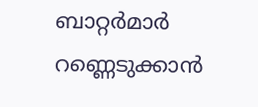ബാറ്റര്‍മാര്‍ റണ്ണെടുക്കാന്‍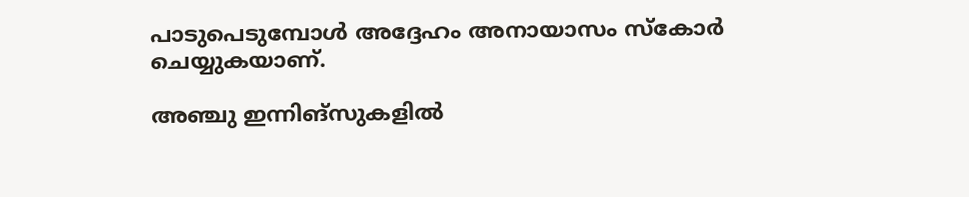പാടുപെടുമ്പോള്‍ അദ്ദേഹം അനായാസം സ്‌കോര്‍ ചെയ്യുകയാണ്.

അഞ്ചു ഇന്നിങ്‌സുകളില്‍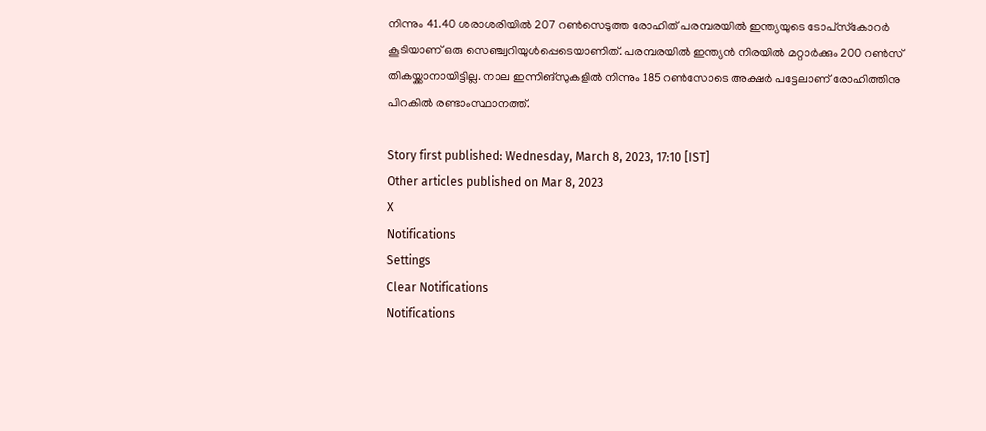നിന്നും 41.40 ശരാശരിയില്‍ 207 റണ്‍സെടുത്ത രോഹിത് പരമ്പരയില്‍ ഇന്ത്യയുടെ ടോപ്‌സ്‌കോറര്‍ കൂടിയാണ് ഒരു സെഞ്ച്വറിയുള്‍പ്പെടെയാണിത്. പരമ്പരയില്‍ ഇന്ത്യന്‍ നിരയില്‍ മറ്റാര്‍ക്കും 200 റണ്‍സ് തികയ്ക്കാനായിട്ടില്ല. നാല ഇന്നിങ്‌സുകളില്‍ നിന്നും 185 റണ്‍സോടെ അക്ഷര്‍ പട്ടേലാണ് രോഹിത്തിനു പിറകില്‍ രണ്ടാംസ്ഥാനത്ത്.

Story first published: Wednesday, March 8, 2023, 17:10 [IST]
Other articles published on Mar 8, 2023
X
Notifications
Settings
Clear Notifications
Notifications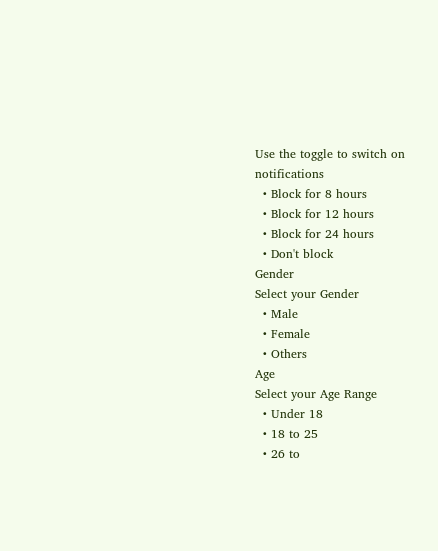Use the toggle to switch on notifications
  • Block for 8 hours
  • Block for 12 hours
  • Block for 24 hours
  • Don't block
Gender
Select your Gender
  • Male
  • Female
  • Others
Age
Select your Age Range
  • Under 18
  • 18 to 25
  • 26 to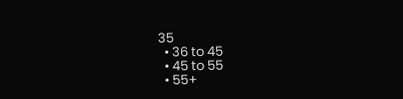35
  • 36 to 45
  • 45 to 55
  • 55+